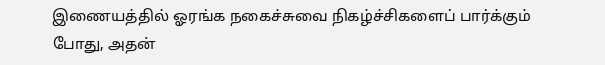இணையத்தில் ஓரங்க நகைச்சுவை நிகழ்ச்சிகளைப் பார்க்கும் போது, அதன்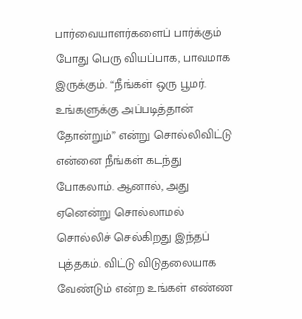பார்வையாளர்களைப் பார்க்கும் போது பெரு வியப்பாக, பாவமாக இருக்கும். “நீங்கள் ஒரு பூமர். உங்களுக்கு அப்படித்தான் தோன்றும்” என்று சொல்லிவிட்டு என்னை நீங்கள் கடந்து போகலாம். ஆனால், அது ஏனென்று சொல்லாமல் சொல்லிச் செல்கிறது இந்தப் புத்தகம். விட்டு விடுதலையாக வேண்டும் என்ற உங்கள் எண்ண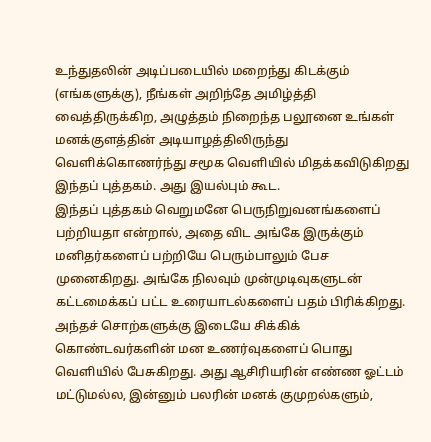உந்துதலின் அடிப்படையில் மறைந்து கிடக்கும் (எங்களுக்கு), நீங்கள் அறிந்தே அமிழ்த்தி வைத்திருக்கிற, அழுத்தம் நிறைந்த பலூனை உங்கள் மனக்குளத்தின் அடியாழத்திலிருந்து வெளிக்கொணர்ந்து சமூக வெளியில் மிதக்கவிடுகிறது இந்தப் புத்தகம். அது இயல்பும் கூட.
இந்தப் புத்தகம் வெறுமனே பெருநிறுவனங்களைப் பற்றியதா என்றால், அதை விட அங்கே இருக்கும் மனிதர்களைப் பற்றியே பெரும்பாலும் பேச முனைகிறது. அங்கே நிலவும் முன்முடிவுகளுடன் கட்டமைக்கப் பட்ட உரையாடல்களைப் பதம் பிரிக்கிறது. அந்தச் சொற்களுக்கு இடையே சிக்கிக் கொண்டவர்களின் மன உணர்வுகளைப் பொது வெளியில் பேசுகிறது. அது ஆசிரியரின் எண்ண ஓட்டம் மட்டுமல்ல, இன்னும் பலரின் மனக் குமுறல்களும்,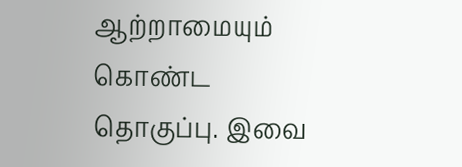ஆற்றாமையும் கொண்ட தொகுப்பு. இவை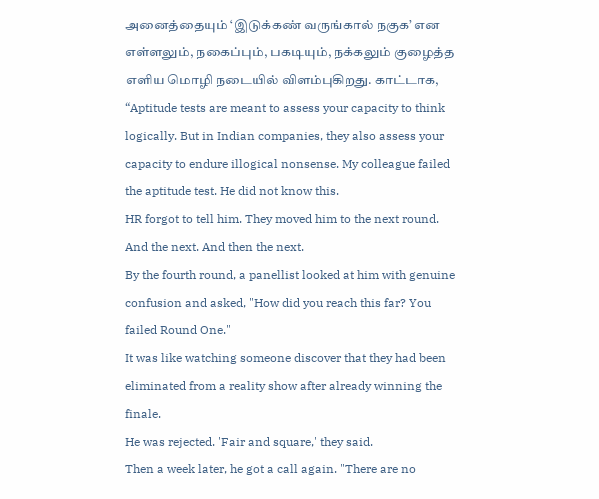அனைத்தையும் ‘இடுக்கண் வருங்கால் நகுக’ என எள்ளலும், நகைப்பும், பகடியும், நக்கலும் குழைத்த எளிய மொழி நடையில் விளம்புகிறது. காட்டாக,
“Aptitude tests are meant to assess your capacity to think logically. But in Indian companies, they also assess your capacity to endure illogical nonsense. My colleague failed the aptitude test. He did not know this.
HR forgot to tell him. They moved him to the next round. And the next. And then the next.
By the fourth round, a panellist looked at him with genuine confusion and asked, "How did you reach this far? You failed Round One."
It was like watching someone discover that they had been eliminated from a reality show after already winning the finale.
He was rejected. 'Fair and square,' they said.
Then a week later, he got a call again. "There are no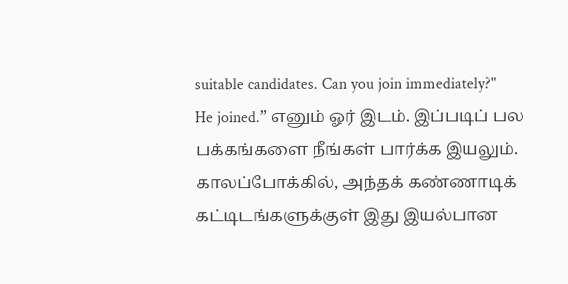suitable candidates. Can you join immediately?"
He joined.” எனும் ஓர் இடம். இப்படிப் பல பக்கங்களை நீங்கள் பார்க்க இயலும். காலப்போக்கில், அந்தக் கண்ணாடிக் கட்டிடங்களுக்குள் இது இயல்பான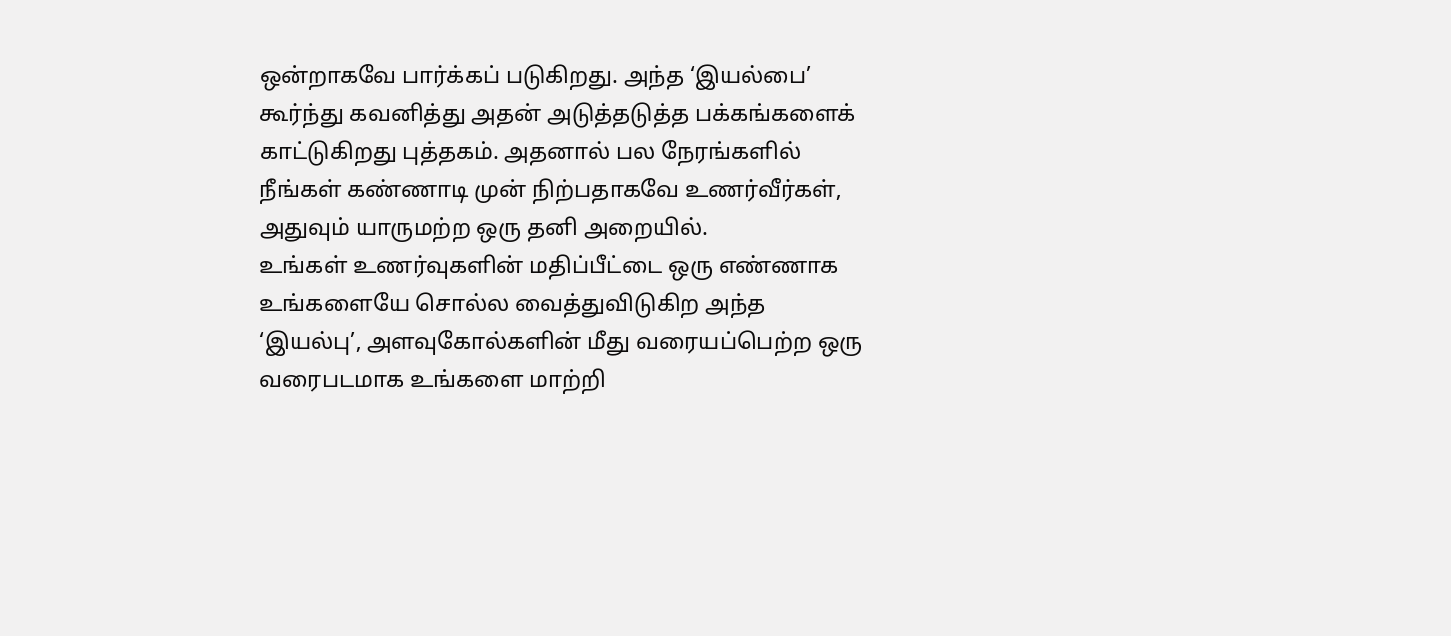ஒன்றாகவே பார்க்கப் படுகிறது. அந்த ‘இயல்பை’ கூர்ந்து கவனித்து அதன் அடுத்தடுத்த பக்கங்களைக் காட்டுகிறது புத்தகம். அதனால் பல நேரங்களில் நீங்கள் கண்ணாடி முன் நிற்பதாகவே உணர்வீர்கள், அதுவும் யாருமற்ற ஒரு தனி அறையில்.
உங்கள் உணர்வுகளின் மதிப்பீட்டை ஒரு எண்ணாக உங்களையே சொல்ல வைத்துவிடுகிற அந்த ‘இயல்பு’, அளவுகோல்களின் மீது வரையப்பெற்ற ஒரு வரைபடமாக உங்களை மாற்றி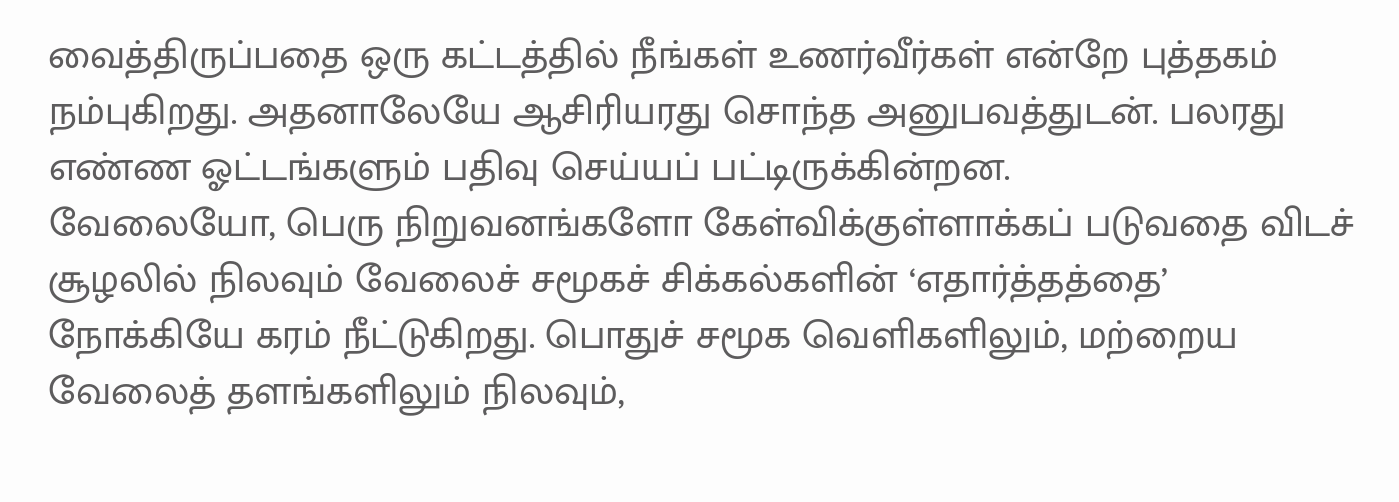வைத்திருப்பதை ஒரு கட்டத்தில் நீங்கள் உணர்வீர்கள் என்றே புத்தகம் நம்புகிறது. அதனாலேயே ஆசிரியரது சொந்த அனுபவத்துடன். பலரது எண்ண ஓட்டங்களும் பதிவு செய்யப் பட்டிருக்கின்றன.
வேலையோ, பெரு நிறுவனங்களோ கேள்விக்குள்ளாக்கப் படுவதை விடச் சூழலில் நிலவும் வேலைச் சமூகச் சிக்கல்களின் ‘எதார்த்தத்தை’ நோக்கியே கரம் நீட்டுகிறது. பொதுச் சமூக வெளிகளிலும், மற்றைய வேலைத் தளங்களிலும் நிலவும்,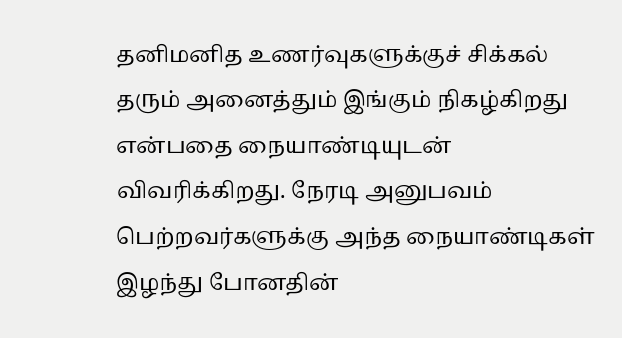தனிமனித உணர்வுகளுக்குச் சிக்கல் தரும் அனைத்தும் இங்கும் நிகழ்கிறது என்பதை நையாண்டியுடன் விவரிக்கிறது. நேரடி அனுபவம் பெற்றவர்களுக்கு அந்த நையாண்டிகள் இழந்து போனதின்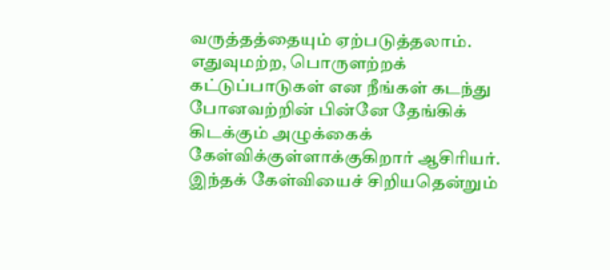வருத்தத்தையும் ஏற்படுத்தலாம்.
எதுவுமற்ற, பொருளற்றக் கட்டுப்பாடுகள் என நீங்கள் கடந்து போனவற்றின் பின்னே தேங்கிக் கிடக்கும் அழுக்கைக் கேள்விக்குள்ளாக்குகிறார் ஆசிரியர். இந்தக் கேள்வியைச் சிறியதென்றும்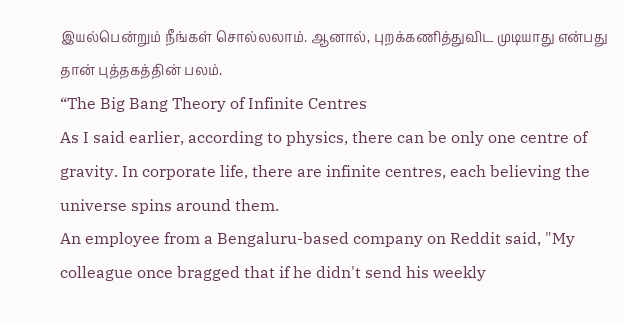இயல்பென்றும் நீங்கள் சொல்லலாம். ஆனால், புறக்கணித்துவிட முடியாது என்பது தான் புத்தகத்தின் பலம்.
“The Big Bang Theory of Infinite Centres
As I said earlier, according to physics, there can be only one centre of gravity. In corporate life, there are infinite centres, each believing the universe spins around them.
An employee from a Bengaluru-based company on Reddit said, "My colleague once bragged that if he didn't send his weekly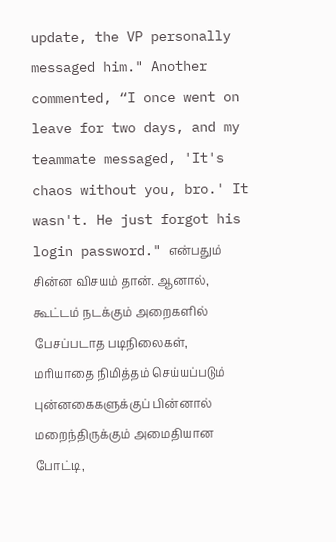update, the VP personally messaged him." Another commented, “I once went on leave for two days, and my teammate messaged, 'It's chaos without you, bro.' It wasn't. He just forgot his login password." என்பதும் சின்ன விசயம் தான். ஆனால், கூட்டம் நடக்கும் அறைகளில் பேசப்படாத படிநிலைகள், மரியாதை நிமித்தம் செய்யப்படும் புன்னகைகளுக்குப் பின்னால் மறைந்திருக்கும் அமைதியான போட்டி,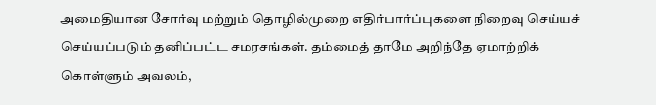அமைதியான சோர்வு மற்றும் தொழில்முறை எதிர்பார்ப்புகளை நிறைவு செய்யச் செய்யப்படும் தனிப்பட்ட சமரசங்கள். தம்மைத் தாமே அறிந்தே ஏமாற்றிக் கொள்ளும் அவலம்,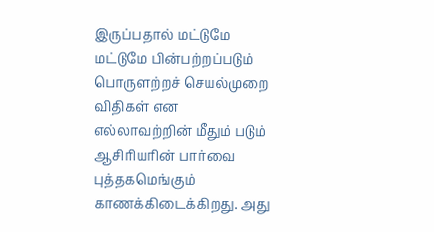இருப்பதால் மட்டுமே மட்டுமே பின்பற்றப்படும் பொருளற்றச் செயல்முறை விதிகள் என எல்லாவற்றின் மீதும் படும் ஆசிரியரின் பார்வை புத்தகமெங்கும் காணக்கிடைக்கிறது. அது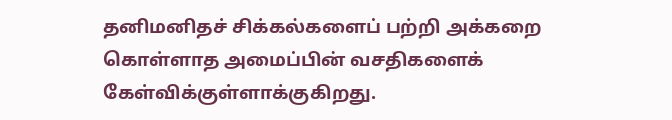தனிமனிதச் சிக்கல்களைப் பற்றி அக்கறை கொள்ளாத அமைப்பின் வசதிகளைக் கேள்விக்குள்ளாக்குகிறது.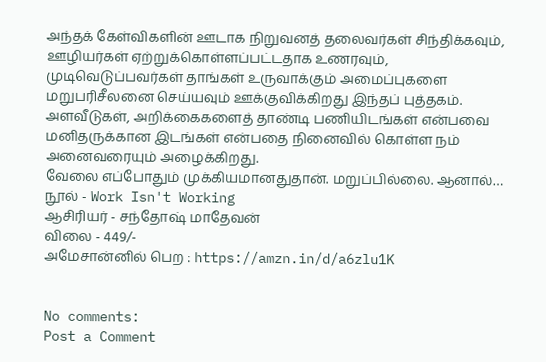அந்தக் கேள்விகளின் ஊடாக நிறுவனத் தலைவர்கள் சிந்திக்கவும், ஊழியர்கள் ஏற்றுக்கொள்ளப்பட்டதாக உணரவும், முடிவெடுப்பவர்கள் தாங்கள் உருவாக்கும் அமைப்புகளை மறுபரிசீலனை செய்யவும் ஊக்குவிக்கிறது இந்தப் புத்தகம். அளவீடுகள், அறிக்கைகளைத் தாண்டி பணியிடங்கள் என்பவை மனிதருக்கான இடங்கள் என்பதை நினைவில் கொள்ள நம் அனைவரையும் அழைக்கிறது.
வேலை எப்போதும் முக்கியமானதுதான். மறுப்பில்லை. ஆனால்…
நூல் - Work Isn't Working
ஆசிரியர் - சந்தோஷ் மாதேவன்
விலை - 449/-
அமேசான்னில் பெற : https://amzn.in/d/a6zlu1K


No comments:
Post a Comment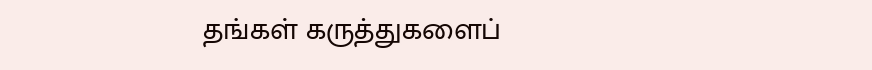தங்கள் கருத்துகளைப்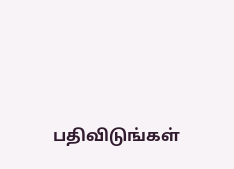பதிவிடுங்கள்